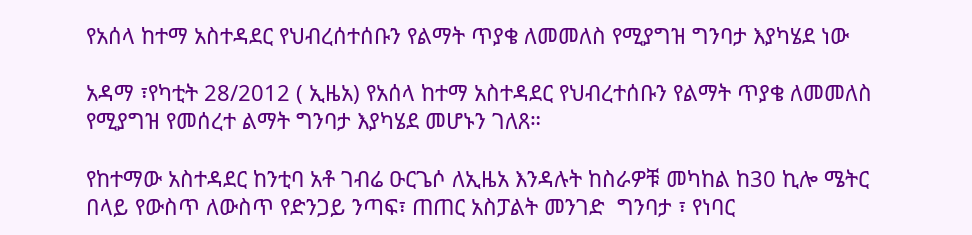የአሰላ ከተማ አስተዳደር የህብረሰተሰቡን የልማት ጥያቄ ለመመለስ የሚያግዝ ግንባታ እያካሄደ ነው

አዳማ ፣የካቲት 28/2012 ( ኢዜአ) የአሰላ ከተማ አስተዳደር የህብረተሰቡን የልማት ጥያቄ ለመመለስ የሚያግዝ የመሰረተ ልማት ግንባታ እያካሄደ መሆኑን ገለጸ።

የከተማው አስተዳደር ከንቲባ አቶ ገብሬ ዑርጌሶ ለኢዜአ እንዳሉት ከስራዎቹ መካከል ከ30 ኪሎ ሜትር በላይ የውስጥ ለውስጥ የድንጋይ ንጣፍ፣ ጠጠር አስፓልት መንገድ  ግንባታ ፣ የነባር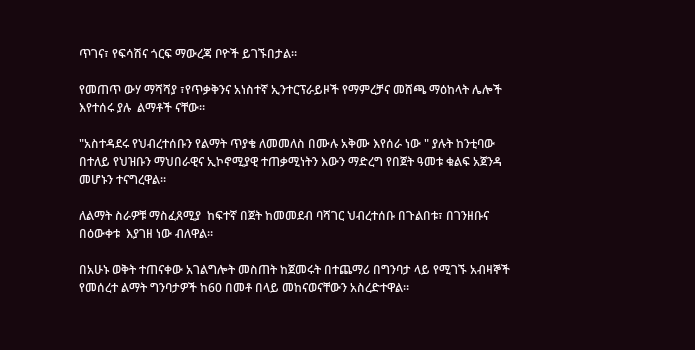ጥገና፣ የፍሳሽና ጎርፍ ማውረጃ ቦዮች ይገኙበታል።

የመጠጥ ውሃ ማሻሻያ ፣የጥቃቅንና አነስተኛ ኢንተርፕራይዞች የማምረቻና መሸጫ ማዕከላት ሌሎች እየተሰሩ ያሉ  ልማቶች ናቸው።

"አስተዳደሩ የህብረተሰቡን የልማት ጥያቄ ለመመለስ በሙሉ አቅሙ እየሰራ ነው " ያሉት ከንቲባው በተለይ የህዝቡን ማህበራዊና ኢኮኖሚያዊ ተጠቃሚነትን እውን ማድረግ የበጀት ዓመቱ ቁልፍ አጀንዳ መሆኑን ተናግረዋል።

ለልማት ስራዎቹ ማስፈጸሚያ  ከፍተኛ በጀት ከመመደብ ባሻገር ህብረተሰቡ በጉልበቱ፣ በገንዘቡና በዕውቀቱ  እያገዘ ነው ብለዋል።

በአሁኑ ወቅት ተጠናቀው አገልግሎት መስጠት ከጀመሩት በተጨማሪ በግንባታ ላይ የሚገኙ አብዛኞች የመሰረተ ልማት ግንባታዎች ከ60 በመቶ በላይ መከናወናቸውን አስረድተዋል።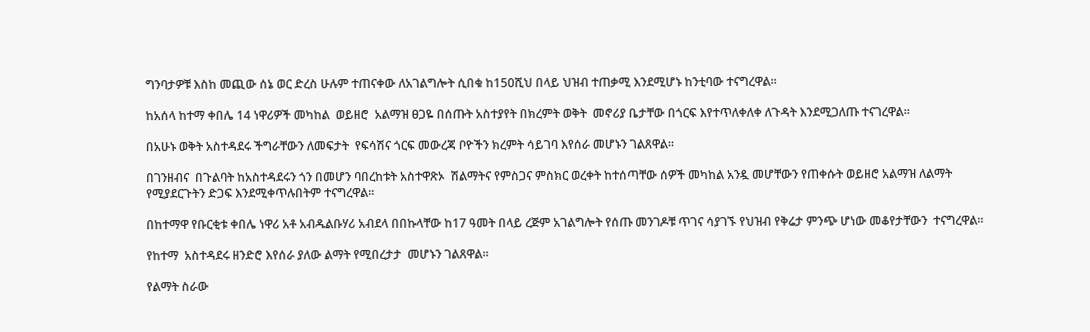ግንባታዎቹ እስከ መጪው ሰኔ ወር ድረስ ሁሉም ተጠናቀው ለአገልግሎት ሲበቁ ከ150ሺህ በላይ ህዝብ ተጠቃሚ እንደሚሆኑ ከንቲባው ተናግረዋል።

ከአሰላ ከተማ ቀበሌ 14 ነዋሪዎች መካከል  ወይዘሮ  አልማዝ ፀጋዬ በሰጡት አስተያየት በክረምት ወቅት  መኖሪያ ቤታቸው በጎርፍ እየተጥለቀለቀ ለጉዳት እንደሚጋለጡ ተናገረዋል።

በአሁኑ ወቅት አስተዳደሩ ችግራቸውን ለመፍታት  የፍሳሽና ጎርፍ መውረጃ ቦዮችን ክረምት ሳይገባ እየሰራ መሆኑን ገልጸዋል።

በገንዘብና  በጉልባት ከአስተዳደሩን ጎን በመሆን ባበረከቱት አስተዋጽኦ  ሽልማትና የምስጋና ምስክር ወረቀት ከተሰጣቸው ሰዎች መካከል አንዷ መሆቸውን የጠቀሱት ወይዘሮ አልማዝ ለልማት የሚያደርጉትን ድጋፍ እንደሚቀጥሉበትም ተናግረዋል።

በከተማዋ የቡርቂቱ ቀበሌ ነዋሪ አቶ አብዱልቡሃሪ አብደላ በበኩላቸው ከ17 ዓመት በላይ ረጅም አገልግሎት የሰጡ መንገዶቹ ጥገና ሳያገኙ የህዝብ የቅሬታ ምንጭ ሆነው መቆየታቸውን  ተናግረዋል።

የከተማ  አስተዳደሩ ዘንድሮ እየሰራ ያለው ልማት የሚበረታታ  መሆኑን ገልጸዋል።

የልማት ስራው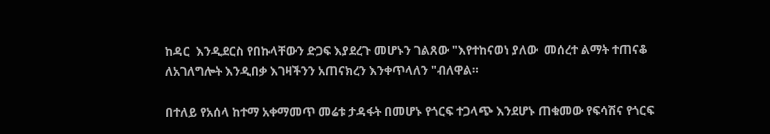ከዳር  እንዲደርስ የበኩላቸውን ድጋፍ እያደረጉ መሆኑን ገልጸው "እየተከናወነ ያለው  መሰረተ ልማት ተጠናቆ ለአገለግሎት እንዲበቃ እገዛችንን አጠናክረን እንቀጥላለን "ብለዋል።

በተለይ የአሰላ ከተማ አቀማመጥ መሬቱ ታዳፋት በመሆኑ የጎርፍ ተጋላጭ እንደሆኑ ጠቁመው የፍሳሽና የጎርፍ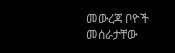መውረጃ ቦዮች መሰራታቸው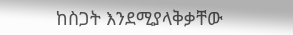ከስጋት እንደሚያላቅቃቸው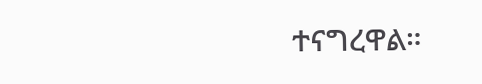ተናግረዋል።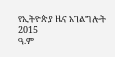የኢትዮጵያ ዜና አገልግሎት
2015
ዓ.ም